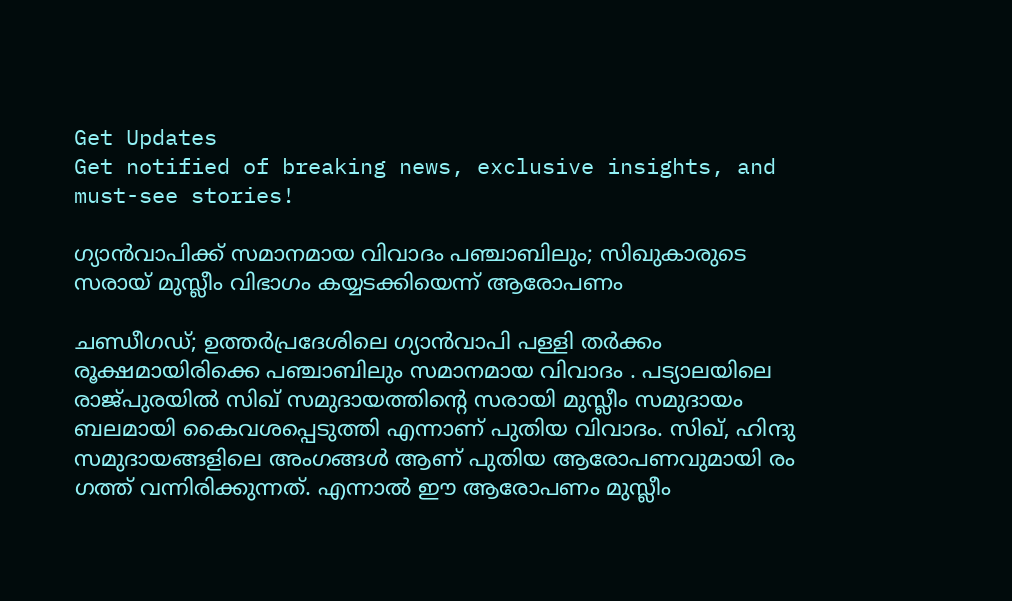Get Updates
Get notified of breaking news, exclusive insights, and must-see stories!

ഗ്യാൻവാപിക്ക് സമാനമായ വിവാദം പഞ്ചാബിലും; സിഖുകാരുടെ സരായ് മുസ്ലീം വിഭാഗം കയ്യടക്കിയെന്ന് ആരോപണം

ചണ്ഡീഗഡ്; ഉത്തർപ്രദേശിലെ ഗ്യാൻവാപി പള്ളി തർക്കം രൂക്ഷമായിരിക്കെ പഞ്ചാബിലും സമാനമായ വിവാദം . പട്യാലയിലെ രാജ്പുരയിൽ സിഖ് സമുദായത്തിന്റെ സരായി മുസ്ലീം സമുദായം ബലമായി കൈവശപ്പെടുത്തി എന്നാണ് പുതിയ വിവാദം. സിഖ്, ഹിന്ദു സമുദായങ്ങളിലെ അംഗങ്ങൾ ആണ് പുതിയ ആരോപണവുമായി രം ഗത്ത് വന്നിരിക്കുന്നത്. എന്നാൽ ഈ ആരോപണം മുസ്ലീം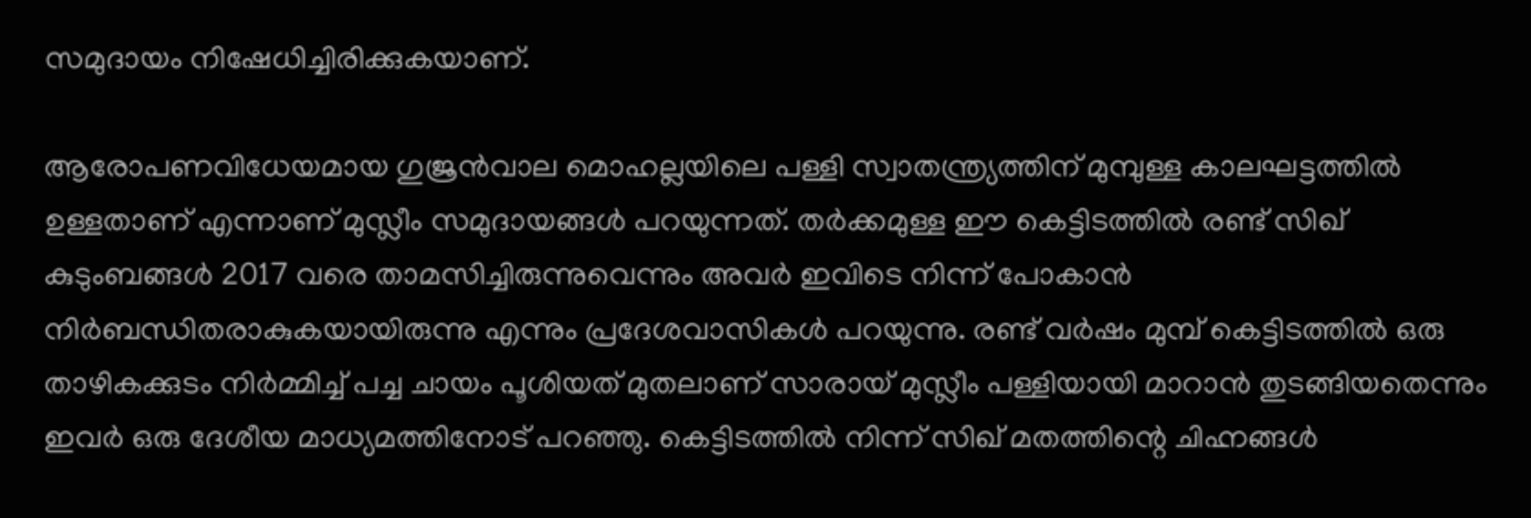സമുദായം നിഷേധിച്ചിരിക്കുകയാണ്.

ആരോപണവിധേയമായ ഗുജ്രൻവാല മൊഹല്ലയിലെ പള്ളി സ്വാതന്ത്ര്യത്തിന് മുമ്പുള്ള കാലഘട്ടത്തിൽ ഉള്ളതാണ് എന്നാണ് മുസ്ലീം സമുദായങ്ങൾ പറയുന്നത്. തർക്കമുള്ള ഈ കെട്ടിടത്തിൽ രണ്ട് സിഖ് കുടുംബങ്ങൾ 2017 വരെ താമസിച്ചിരുന്നുവെന്നും അവർ ഇവിടെ നിന്ന് പോകാൻ നിർബന്ധിതരാകുകയായിരുന്നു എന്നും പ്രദേശവാസികൾ പറയുന്നു. രണ്ട് വർഷം മുമ്പ് കെട്ടിടത്തിൽ ഒരു താഴികക്കുടം നിർമ്മിച്ച് പച്ച ചായം പൂശിയത് മുതലാണ് സാരായ് മുസ്ലീം പള്ളിയായി മാറാൻ തുടങ്ങിയതെന്നും ഇവർ ഒരു ദേശീയ മാധ്യമത്തിനോട് പറഞ്ഞു. കെട്ടിടത്തിൽ നിന്ന് സിഖ് മതത്തിന്റെ ചിഹ്നങ്ങൾ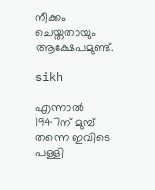നീക്കം ചെയ്തതായും ആക്ഷേപമുണ്ട്.

sikh

എന്നാൽ 1947ന് മുമ്പ് തന്നെ ഇവിടെ പള്ളി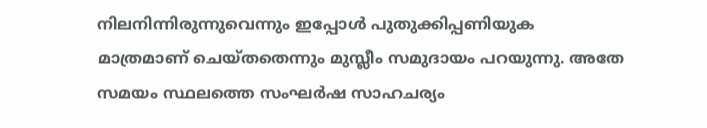നിലനിന്നിരുന്നുവെന്നും ഇപ്പോൾ പുതുക്കിപ്പണിയുക മാത്രമാണ് ചെയ്തതെന്നും മുസ്ലീം സമുദായം പറയുന്നു. അതേ സമയം സ്ഥലത്തെ സംഘർഷ സാഹചര്യം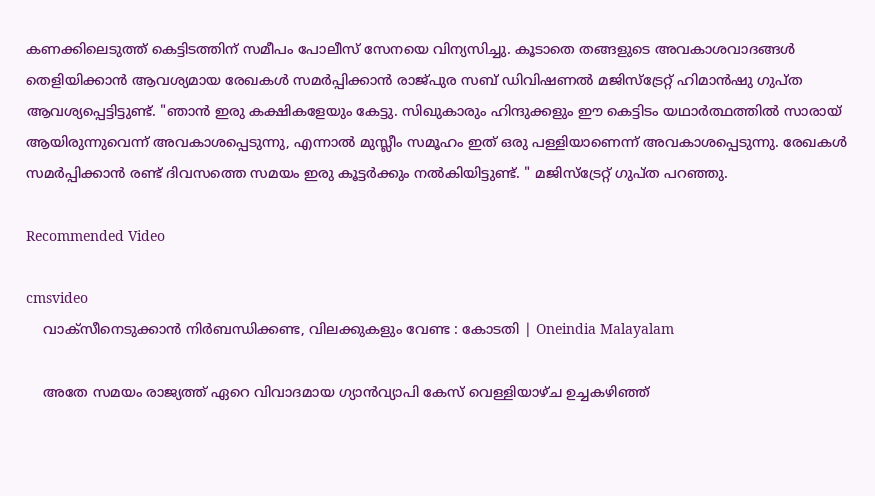കണക്കിലെടുത്ത് കെട്ടിടത്തിന് സമീപം പോലീസ് സേനയെ വിന്യസിച്ചു. കൂടാതെ തങ്ങളുടെ അവകാശവാദങ്ങൾ തെളിയിക്കാൻ ആവശ്യമായ രേഖകൾ സമർപ്പിക്കാൻ രാജ്പുര സബ് ഡിവിഷണൽ മജിസ്‌ട്രേറ്റ് ഹിമാൻഷു ഗുപ്ത ആവശ്യപ്പെട്ടിട്ടുണ്ട്. "ഞാൻ ഇരു കക്ഷികളേയും കേട്ടു. സിഖുകാരും ഹിന്ദുക്കളും ഈ കെട്ടിടം യഥാർത്ഥത്തിൽ സാരായ് ആയിരുന്നുവെന്ന് അവകാശപ്പെടുന്നു, എന്നാൽ മുസ്ലീം സമൂഹം ഇത് ഒരു പള്ളിയാണെന്ന് അവകാശപ്പെടുന്നു. രേഖകൾ സമർപ്പിക്കാൻ രണ്ട് ദിവസത്തെ സമയം ഇരു കൂട്ടർക്കും നൽകിയിട്ടുണ്ട്. " മജിസ്‌ട്രേറ്റ് ഗുപ്ത പറഞ്ഞു.

Recommended Video

cmsvideo
    വാക്സീനെടുക്കാന്‍ നിര്‍ബന്ധിക്കണ്ട, വിലക്കുകളും വേണ്ട : കോടതി | Oneindia Malayalam

    അതേ സമയം രാജ്യത്ത് ഏറെ വിവാദമായ ഗ്യാൻവ്യാപി കേസ് വെള്ളിയാഴ്ച ഉച്ചകഴിഞ്ഞ്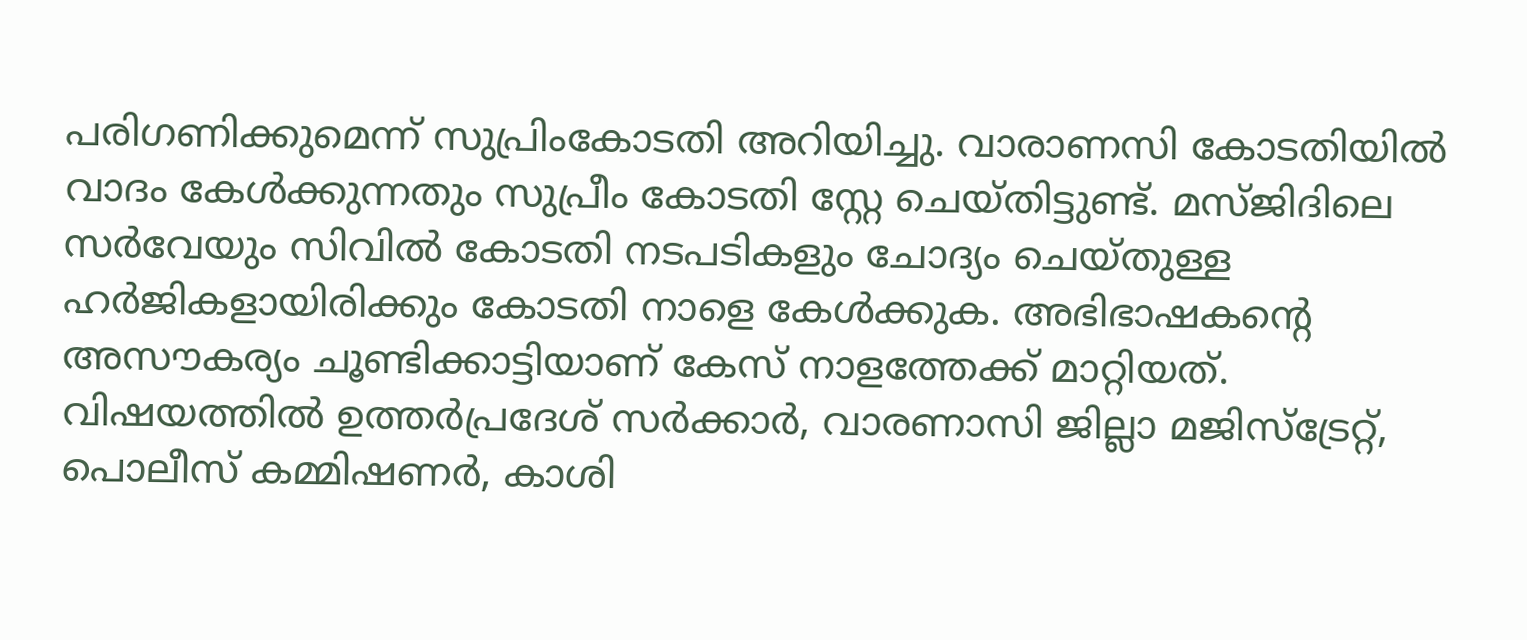പരിഗണിക്കുമെന്ന് സുപ്രിംകോടതി അറിയിച്ചു. വാരാണസി കോടതിയിൽ വാദം കേൾക്കുന്നതും സുപ്രീം കോടതി സ്റ്റേ ചെയ്തിട്ടുണ്ട്. മസ്ജിദിലെ സർവേയും സിവിൽ കോടതി നടപടികളും ചോദ്യം ചെയ്തുള്ള ഹർജികളായിരിക്കും കോടതി നാളെ കേൾക്കുക. അഭിഭാഷകന്റെ അസൗകര്യം ചൂണ്ടിക്കാട്ടിയാണ് കേസ് നാളത്തേക്ക് മാറ്റിയത്. വിഷയത്തിൽ ഉത്തർപ്രദേശ് സർക്കാർ, വാരണാസി ജില്ലാ മജിസ്‌ട്രേറ്റ്, പൊലീസ് കമ്മിഷണർ, കാശി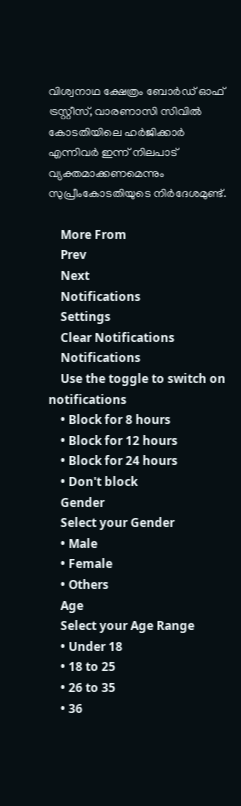വിശ്വനാഥ ക്ഷേത്രം ബോർഡ് ഓഫ് ട്രസ്റ്റീസ്, വാരണാസി സിവിൽ കോടതിയിലെ ഹർജിക്കാർ എന്നിവർ ഇന്ന് നിലപാട് വ്യക്തമാക്കണമെന്നും സുപ്രീംകോടതിയുടെ നിർദേശമുണ്ട്.

    More From
    Prev
    Next
    Notifications
    Settings
    Clear Notifications
    Notifications
    Use the toggle to switch on notifications
    • Block for 8 hours
    • Block for 12 hours
    • Block for 24 hours
    • Don't block
    Gender
    Select your Gender
    • Male
    • Female
    • Others
    Age
    Select your Age Range
    • Under 18
    • 18 to 25
    • 26 to 35
    • 36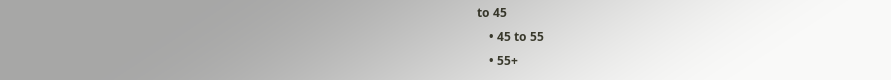to 45
    • 45 to 55
    • 55+